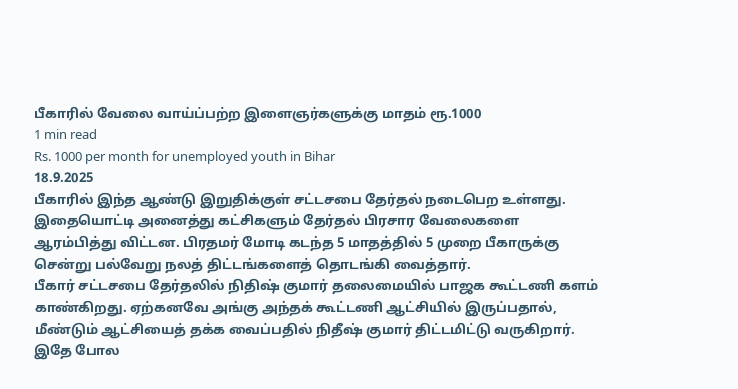பீகாரில் வேலை வாய்ப்பற்ற இளைஞர்களுக்கு மாதம் ரூ.1000
1 min read
Rs. 1000 per month for unemployed youth in Bihar
18.9.2025
பீகாரில் இந்த ஆண்டு இறுதிக்குள் சட்டசபை தேர்தல் நடைபெற உள்ளது. இதையொட்டி அனைத்து கட்சிகளும் தேர்தல் பிரசார வேலைகளை ஆரம்பித்து விட்டன. பிரதமர் மோடி கடந்த 5 மாதத்தில் 5 முறை பீகாருக்கு சென்று பல்வேறு நலத் திட்டங்களைத் தொடங்கி வைத்தார்.
பீகார் சட்டசபை தேர்தலில் நிதிஷ் குமார் தலைமையில் பாஜக கூட்டணி களம் காண்கிறது. ஏற்கனவே அங்கு அந்தக் கூட்டணி ஆட்சியில் இருப்பதால், மீண்டும் ஆட்சியைத் தக்க வைப்பதில் நிதீஷ் குமார் திட்டமிட்டு வருகிறார். இதே போல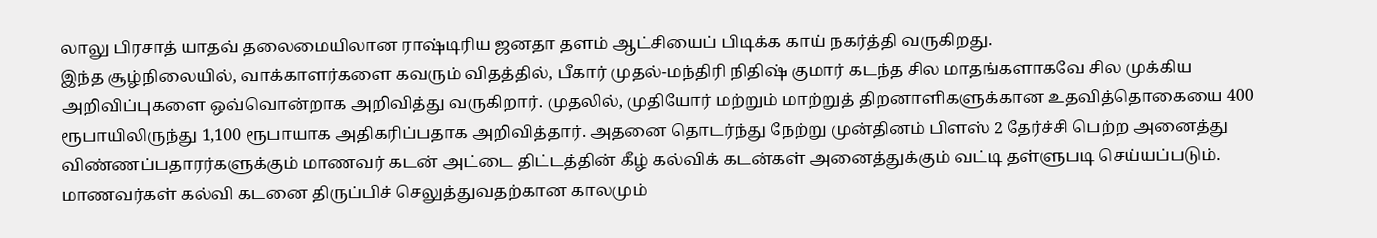லாலு பிரசாத் யாதவ் தலைமையிலான ராஷ்டிரிய ஜனதா தளம் ஆட்சியைப் பிடிக்க காய் நகர்த்தி வருகிறது.
இந்த சூழ்நிலையில், வாக்காளர்களை கவரும் விதத்தில், பீகார் முதல்-மந்திரி நிதிஷ் குமார் கடந்த சில மாதங்களாகவே சில முக்கிய அறிவிப்புகளை ஒவ்வொன்றாக அறிவித்து வருகிறார். முதலில், முதியோர் மற்றும் மாற்றுத் திறனாளிகளுக்கான உதவித்தொகையை 400 ரூபாயிலிருந்து 1,100 ரூபாயாக அதிகரிப்பதாக அறிவித்தார். அதனை தொடர்ந்து நேற்று முன்தினம் பிளஸ் 2 தேர்ச்சி பெற்ற அனைத்து விண்ணப்பதாரர்களுக்கும் மாணவர் கடன் அட்டை திட்டத்தின் கீழ் கல்விக் கடன்கள் அனைத்துக்கும் வட்டி தள்ளுபடி செய்யப்படும். மாணவர்கள் கல்வி கடனை திருப்பிச் செலுத்துவதற்கான காலமும்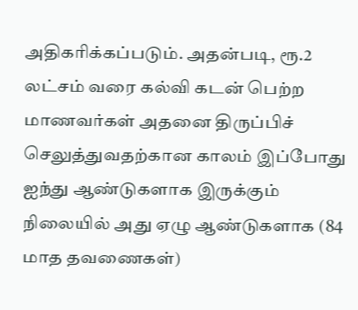அதிகரிக்கப்படும். அதன்படி, ரூ.2 லட்சம் வரை கல்வி கடன் பெற்ற மாணவர்கள் அதனை திருப்பிச் செலுத்துவதற்கான காலம் இப்போது ஐந்து ஆண்டுகளாக இருக்கும் நிலையில் அது ஏழு ஆண்டுகளாக (84 மாத தவணைகள்)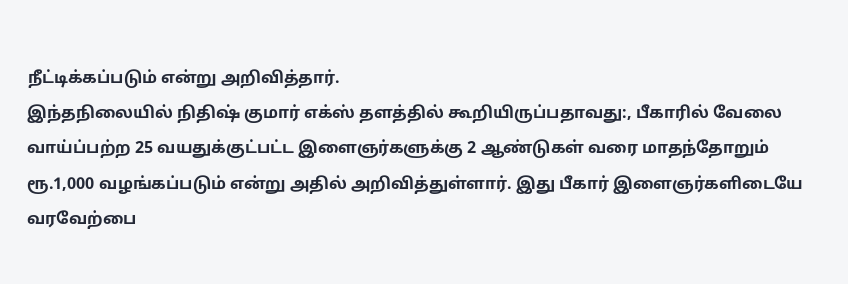நீட்டிக்கப்படும் என்று அறிவித்தார்.
இந்தநிலையில் நிதிஷ் குமார் எக்ஸ் தளத்தில் கூறியிருப்பதாவது:, பீகாரில் வேலை வாய்ப்பற்ற 25 வயதுக்குட்பட்ட இளைஞர்களுக்கு 2 ஆண்டுகள் வரை மாதந்தோறும் ரூ.1,000 வழங்கப்படும் என்று அதில் அறிவித்துள்ளார். இது பீகார் இளைஞர்களிடையே வரவேற்பை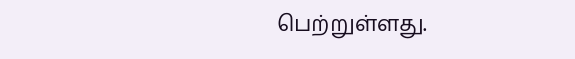பெற்றுள்ளது.